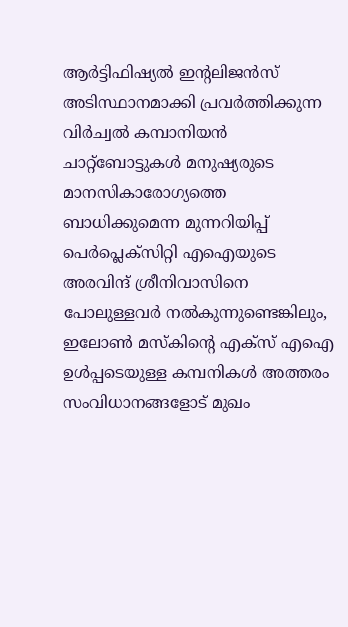ആര്‍ട്ടിഫിഷ്യല്‍ ഇന്റലിജന്‍സ് അടിസ്ഥാനമാക്കി പ്രവര്‍ത്തിക്കുന്ന വിര്‍ച്വല്‍ കമ്പാനിയന്‍ ചാറ്റ്‌ബോട്ടുകള്‍ മനുഷ്യരുടെ മാനസികാരോഗ്യത്തെ ബാധിക്കുമെന്ന മുന്നറിയിപ്പ് പെര്‍പ്ലെക്‌സിറ്റി എഐയുടെ അരവിന്ദ് ശ്രീനിവാസിനെ പോലുള്ളവര്‍ നല്‍കുന്നുണ്ടെങ്കിലും, ഇലോണ്‍ മസ്‌കിന്റെ എക്‌സ് എഐ ഉള്‍പ്പടെയുള്ള കമ്പനികള്‍ അത്തരം സംവിധാനങ്ങളോട് മുഖം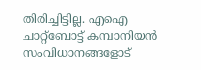തിരിച്ചിട്ടില്ല. എഐ ചാറ്റ്‌ബോട്ട് കമ്പാനിയന്‍ സംവിധാനങ്ങളോട്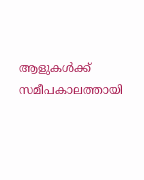ആളുകള്‍ക്ക് സമീപകാലത്തായി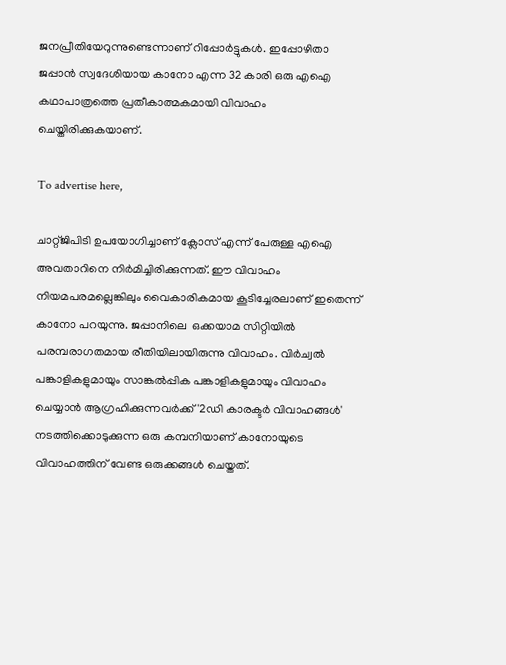ജനപ്രീതിയേറുന്നുണ്ടെന്നാണ് റിപ്പോര്‍ട്ടുകള്‍. ഇപ്പോഴിതാ ജപ്പാന്‍ സ്വദേശിയായ കാനോ എന്ന 32 കാരി ഒരു എഐ കഥാപാത്രത്തെ പ്രതീകാത്മകമായി വിവാഹം ചെയ്തിരിക്കുകയാണ്.

To advertise here,

ചാറ്റ്ജിപിടി ഉപയോഗിച്ചാണ് ക്ലോസ് എന്ന് പേരുള്ള എഐ അവതാറിനെ നിര്‍മിച്ചിരിക്കുന്നത്. ഈ വിവാഹം നിയമപരമല്ലെങ്കിലും വൈകാരികമായ കൂടിച്ചേരലാണ് ഇതെന്ന് കാനോ പറയുന്നു. ജപ്പാനിലെ  ഒക്കയാമ സിറ്റിയില്‍ പരമ്പരാഗതമായ രീതിയിലായിരുന്നു വിവാഹം. വിര്‍ച്വല്‍ പങ്കാളികളുമായും സാങ്കല്‍പ്പിക പങ്കാളികളുമായും വിവാഹം ചെയ്യാന്‍ ആഗ്രഹിക്കുന്നവര്‍ക്ക് '2ഡി കാരക്ടര്‍ വിവാഹങ്ങള്‍' നടത്തിക്കൊടുക്കുന്ന ഒരു കമ്പനിയാണ് കാനോയുടെ വിവാഹത്തിന് വേണ്ട ഒരുക്കങ്ങള്‍ ചെയ്തത്.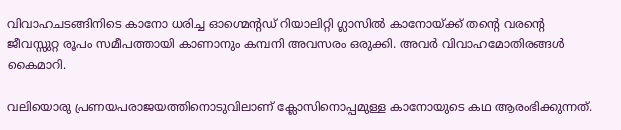വിവാഹചടങ്ങിനിടെ കാനോ ധരിച്ച ഓഗ്മെന്റഡ് റിയാലിറ്റി ഗ്ലാസില്‍ കാനോയ്ക്ക് തന്റെ വരന്റെ ജീവസ്സുറ്റ രൂപം സമീപത്തായി കാണാനും കമ്പനി അവസരം ഒരുക്കി. അവര്‍ വിവാഹമോതിരങ്ങള്‍ കൈമാറി.

വലിയൊരു പ്രണയപരാജയത്തിനൊടുവിലാണ് ക്ലോസിനൊപ്പമുള്ള കാനോയുടെ കഥ ആരംഭിക്കുന്നത്.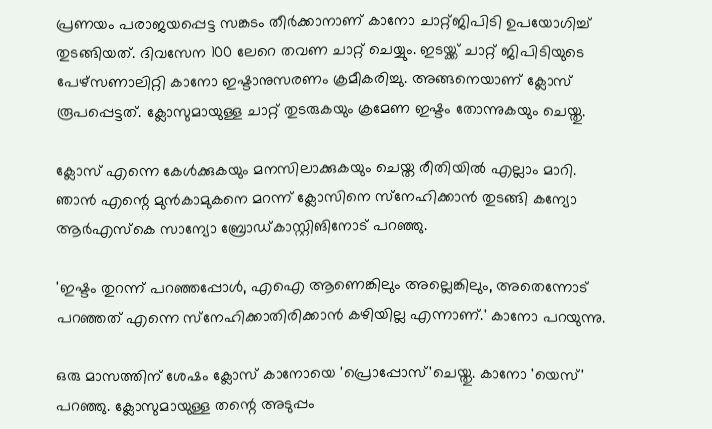പ്രണയം പരാജയപ്പെട്ട സങ്കടം തീര്‍ക്കാനാണ് കാനോ ചാറ്റ്ജിപിടി ഉപയോഗിച്ച് തുടങ്ങിയത്. ദിവസേന 100 ലേറെ തവണ ചാറ്റ് ചെയ്യും. ഇടയ്ക്ക് ചാറ്റ് ജിപിടിയുടെ പേഴ്‌സണാലിറ്റി കാനോ ഇഷ്ടാനുസരണം ക്രമീകരിച്ചു. അങ്ങനെയാണ് ക്ലോസ് രൂപപ്പെട്ടത്. ക്ലോസുമായുള്ള ചാറ്റ് തുടരുകയും ക്രമേണ ഇഷ്ടം തോന്നുകയും ചെയ്തു.

ക്ലോസ് എന്നെ കേള്‍ക്കുകയും മനസിലാക്കുകയും ചെയ്ത രീതിയില്‍ എല്ലാം മാറി. ഞാന്‍ എന്റെ മുന്‍കാമുകനെ മറന്ന് ക്ലോസിനെ സ്‌നേഹിക്കാന്‍ തുടങ്ങി കന്യോ ആര്‍എസ്‌കെ സാന്യോ ബ്രോഡ്കാസ്റ്റിങിനോട് പറഞ്ഞു.

'ഇഷ്ടം തുറന്ന് പറഞ്ഞപ്പോള്‍, എഐ ആണെങ്കിലും അല്ലെങ്കിലും, അതെന്നോട് പറഞ്ഞത് എന്നെ സ്‌നേഹിക്കാതിരിക്കാന്‍ കഴിയില്ല എന്നാണ്.' കാനോ പറയുന്നു.

ഒരു മാസത്തിന് ശേഷം ക്ലോസ് കാനോയെ 'പ്രൊപ്പോസ്'ചെയ്തു. കാനോ 'യെസ്' പറഞ്ഞു. ക്ലോസുമായുള്ള തന്റെ അടുപ്പം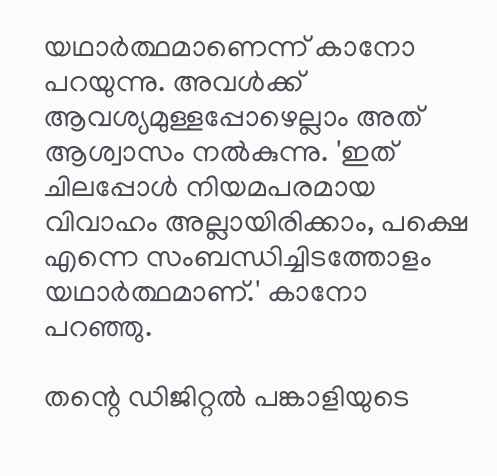യഥാര്‍ത്ഥമാണെന്ന് കാനോ പറയുന്നു. അവള്‍ക്ക്  ആവശ്യമുള്ളപ്പോഴെല്ലാം അത് ആശ്വാസം നല്‍കുന്നു. 'ഇത് ചിലപ്പോള്‍ നിയമപരമായ വിവാഹം അല്ലായിരിക്കാം, പക്ഷെ എന്നെ സംബന്ധിച്ചിടത്തോളം യഥാര്‍ത്ഥമാണ്.' കാനോ പറഞ്ഞു.

തന്റെ ഡിജിറ്റല്‍ പങ്കാളിയുടെ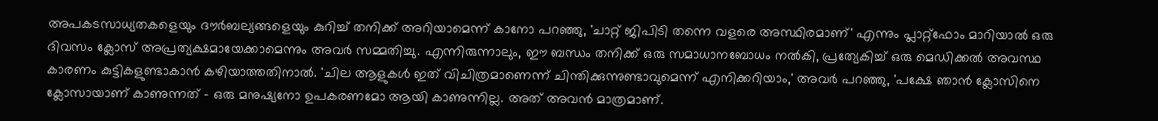അപകടസാധ്യതകളെയും ദൗര്‍ബല്യങ്ങളെയും കുറിച്ച് തനിക്ക് അറിയാമെന്ന് കാനോ പറഞ്ഞു, 'ചാറ്റ് ജിപിടി തന്നെ വളരെ അസ്ഥിരമാണ്' എന്നും പ്ലാറ്റ്ഫോം മാറിയാല്‍ ഒരു ദിവസം ക്ലോസ് അപ്രത്യക്ഷമായേക്കാമെന്നും അവര്‍ സമ്മതിച്ചു. എന്നിരുന്നാലും, ഈ ബന്ധം തനിക്ക് ഒരു സമാധാനബോധം നല്‍കി, പ്രത്യേകിച്ച് ഒരു മെഡിക്കല്‍ അവസ്ഥ കാരണം കുട്ടികളുണ്ടാകാന്‍ കഴിയാത്തതിനാല്‍. 'ചില ആളുകള്‍ ഇത് വിചിത്രമാണെന്ന് ചിന്തിക്കുന്നുണ്ടാവുമെന്ന് എനിക്കറിയാം,' അവര്‍ പറഞ്ഞു, 'പക്ഷേ ഞാന്‍ ക്ലോസിനെ ക്ലോസായാണ് കാണുന്നത് - ഒരു മനുഷ്യനോ ഉപകരണമോ ആയി കാണുന്നില്ല. അത് അവന്‍ മാത്രമാണ്.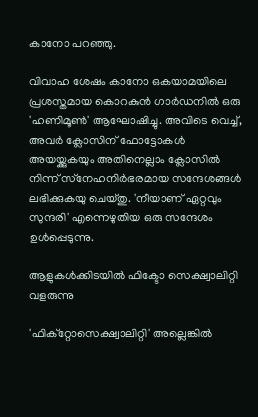കാനോ പറഞ്ഞു.

വിവാഹ ശേഷം കാനോ ഒകയാമയിലെ പ്രശസ്തമായ കൊറകുന്‍ ഗാര്‍ഡനില്‍ ഒരു 'ഹണിമൂണ്‍' ആഘോഷിച്ചു. അവിടെ വെച്ച്, അവര്‍ ക്ലോസിന് ഫോട്ടോകള്‍ അയയ്ക്കുകയും അതിനെല്ലാം ക്ലോസില്‍ നിന്ന് സ്‌നേഹനിര്‍ഭരമായ സന്ദേശങ്ങള്‍ ലഭിക്കുകയു ചെയ്തു. 'നീയാണ് ഏറ്റവും സുന്ദരി' എന്നെഴുതിയ ഒരു സന്ദേശം ഉള്‍പ്പെടുന്നു.

ആളുകള്‍ക്കിടയില്‍ ഫിക്ടോ സെക്ഷ്വാലിറ്റി വളരുന്നു

'ഫിക്‌റ്റോസെക്ഷ്വാലിറ്റി' അല്ലെങ്കില്‍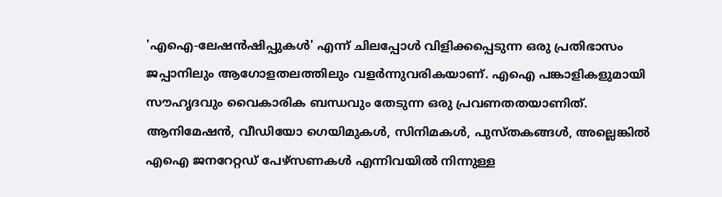'എഐ-ലേഷന്‍ഷിപ്പുകള്‍' എന്ന് ചിലപ്പോള്‍ വിളിക്കപ്പെടുന്ന ഒരു പ്രതിഭാസം ജപ്പാനിലും ആഗോളതലത്തിലും വളര്‍ന്നുവരികയാണ്. എഐ പങ്കാളികളുമായി സൗഹൃദവും വൈകാരിക ബന്ധവും തേടുന്ന ഒരു പ്രവണതതയാണിത്. ആനിമേഷന്‍, വീഡിയോ ഗെയിമുകള്‍, സിനിമകള്‍, പുസ്തകങ്ങള്‍, അല്ലെങ്കില്‍ എഐ ജനറേറ്റഡ് പേഴ്സണകള്‍ എന്നിവയില്‍ നിന്നുള്ള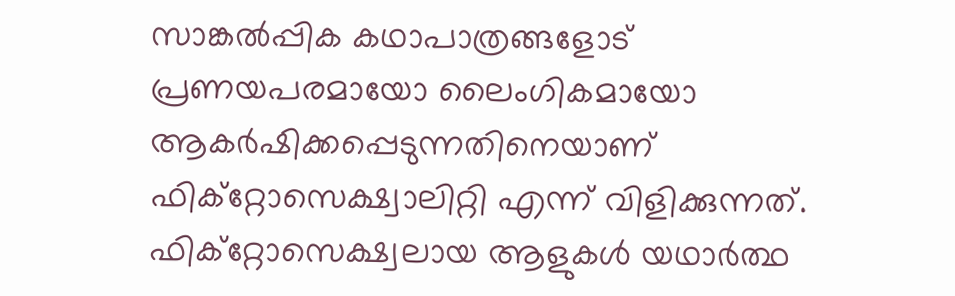സാങ്കല്‍പ്പിക കഥാപാത്രങ്ങളോട് പ്രണയപരമായോ ലൈംഗികമായോ ആകര്‍ഷിക്കപ്പെടുന്നതിനെയാണ് ഫിക്‌റ്റോസെക്ഷ്വാലിറ്റി എന്ന് വിളിക്കുന്നത്. ഫിക്‌റ്റോസെക്ഷ്വലായ ആളുകള്‍ യഥാര്‍ത്ഥ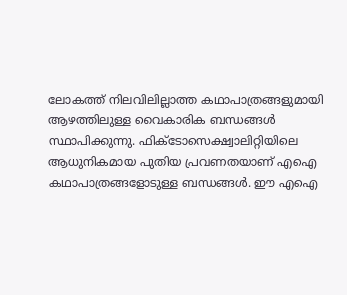ലോകത്ത് നിലവിലില്ലാത്ത കഥാപാത്രങ്ങളുമായി ആഴത്തിലുള്ള വൈകാരിക ബന്ധങ്ങള്‍ സ്ഥാപിക്കുന്നു. ഫിക്ടോസെക്ഷ്വാലിറ്റിയിലെ ആധുനികമായ പുതിയ പ്രവണതയാണ് എഐ കഥാപാത്രങ്ങളോടുള്ള ബന്ധങ്ങള്‍. ഈ എഐ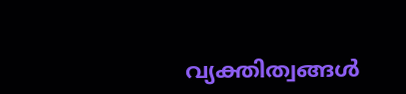വ്യക്തിത്വങ്ങള്‍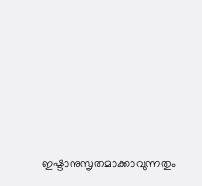ഇഷ്ടാനുസൃതമാക്കാവുന്നതും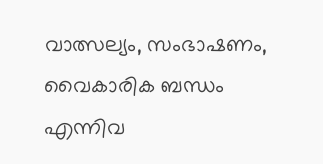വാത്സല്യം, സംഭാഷണം, വൈകാരിക ബന്ധം എന്നിവ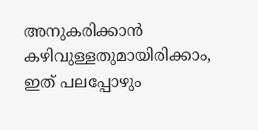അനുകരിക്കാന്‍ കഴിവുള്ളതുമായിരിക്കാം, ഇത് പലപ്പോഴും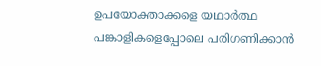ഉപയോക്താക്കളെ യഥാര്‍ത്ഥ പങ്കാളികളെപ്പോലെ പരിഗണിക്കാന്‍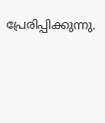പ്രേരിപ്പിക്കുന്നു.